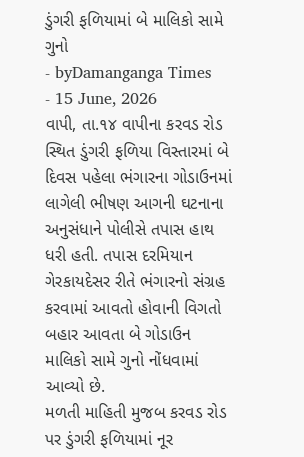ડુંગરી ફળિયામાં બે માલિકો સામે ગુનો
- byDamanganga Times
- 15 June, 2026
વાપી, તા.૧૪ વાપીના કરવડ રોડ સ્થિત ડુંગરી ફળિયા વિસ્તારમાં બે દિવસ પહેલા ભંગારના ગોડાઉનમાં લાગેલી ભીષણ આગની ઘટનાના અનુસંધાને પોલીસે તપાસ હાથ ધરી હતી. તપાસ દરમિયાન ગેરકાયદેસર રીતે ભંગારનો સંગ્રહ કરવામાં આવતો હોવાની વિગતો બહાર આવતા બે ગોડાઉન માલિકો સામે ગુનો નોંધવામાં આવ્યો છે.
મળતી માહિતી મુજબ કરવડ રોડ પર ડુંગરી ફળિયામાં નૂર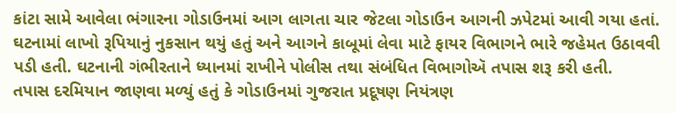કાંટા સામે આવેલા ભંગારના ગોડાઉનમાં આગ લાગતા ચાર જેટલા ગોડાઉન આગની ઝપેટમાં આવી ગયા હતાં. ઘટનામાં લાખો રૂપિયાનું નુકસાન થયું હતું અને આગને કાબૂમાં લેવા માટે ફાયર વિભાગને ભારે જહેમત ઉઠાવવી પડી હતી. ઘટનાની ગંભીરતાને ધ્યાનમાં રાખીને પોલીસ તથા સંબંધિત વિભાગોઍ તપાસ શરૂ કરી હતી.
તપાસ દરમિયાન જાણવા મળ્યું હતું કે ગોડાઉનમાં ગુજરાત પ્રદૂષણ નિયંત્રણ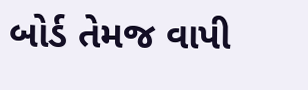બોર્ડ તેમજ વાપી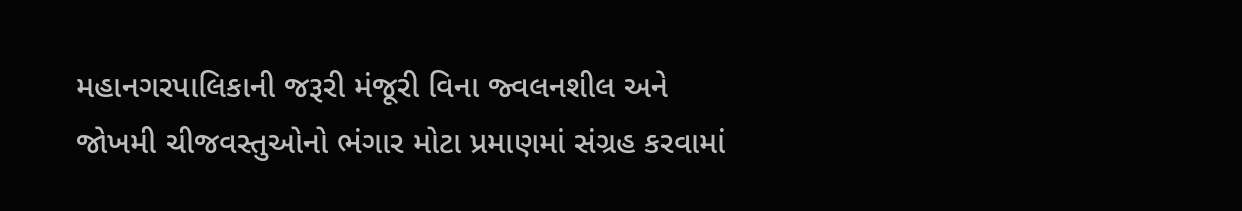મહાનગરપાલિકાની જરૂરી મંજૂરી વિના જ્વલનશીલ અને જોખમી ચીજવસ્તુઓનો ભંગાર મોટા પ્રમાણમાં સંગ્રહ કરવામાં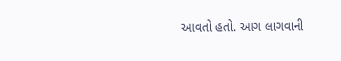આવતો હતો. આગ લાગવાની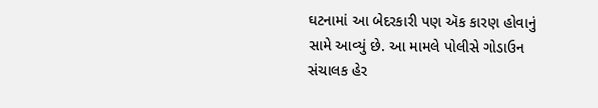ઘટનામાં આ બેદરકારી પણ ઍક કારણ હોવાનું સામે આવ્યું છે. આ મામલે પોલીસે ગોડાઉન સંચાલક હેર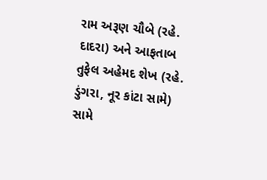રામ અરૂણ ચૌબે (રહે. દાદરા) અને આફતાબ તુફેલ અહેમદ શેખ (રહે. ડુંગરા, નૂર કાંટા સામે) સામે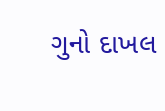ગુનો દાખલ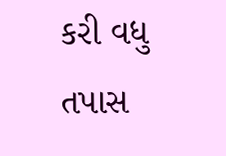કરી વધુ તપાસ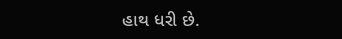હાથ ધરી છે.